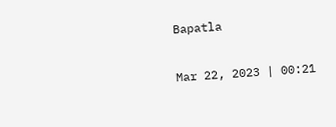Bapatla

Mar 22, 2023 | 00:21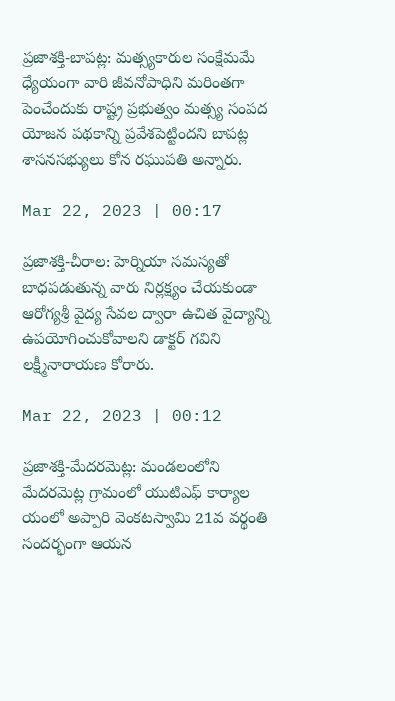ప్రజాశక్తి-బాపట్ల: మత్స్యకారుల సంక్షేమమే ధ్యేయంగా వారి జీవనోపాధిని మరింతగా పెంచేందుకు రాష్ట్ర ప్రభుత్వం మత్స్య సంపద యోజన పథకాన్ని ప్రవేశపెట్టిందని బాపట్ల శాసనసభ్యులు కోన రఘుపతి అన్నారు.

Mar 22, 2023 | 00:17

ప్రజాశక్తి-చీరాల: హెర్నియా సమస్యతో బాధపడుతున్న వారు నిర్లక్ష్యం చేయకుండా ఆరోగ్యశ్రీ వైద్య సేవల ద్వారా ఉచిత వైద్యాన్ని ఉపయోగించుకోవాలని డాక్టర్‌ గవిని లక్ష్మీనారాయణ కోరారు.

Mar 22, 2023 | 00:12

ప్రజాశక్తి-మేదరమెట్ల: మండలంలోని మేదరమెట్ల గ్రామంలో యుటిఎఫ్‌ కార్యాల యంలో అప్పారి వెంకటస్వామి 21వ వర్థంతి సందర్భంగా ఆయన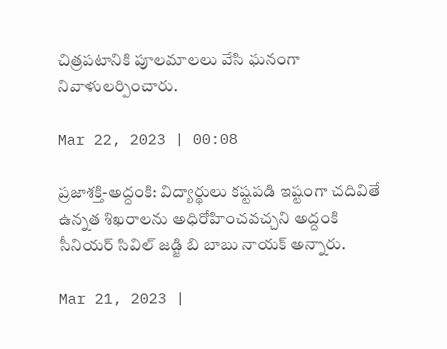చిత్రపటానికి పూలమాలలు వేసి ఘనంగా నివాళులర్పించారు.

Mar 22, 2023 | 00:08

ప్రజాశక్తి-అద్దంకి: విద్యార్థులు కష్టపడి ఇష్టంగా చదివితే ఉన్నత శిఖరాలను అధిరోహించవచ్చని అద్దంకి సీనియర్‌ సివిల్‌ జడ్జి బి బాబు నాయక్‌ అన్నారు.

Mar 21, 2023 |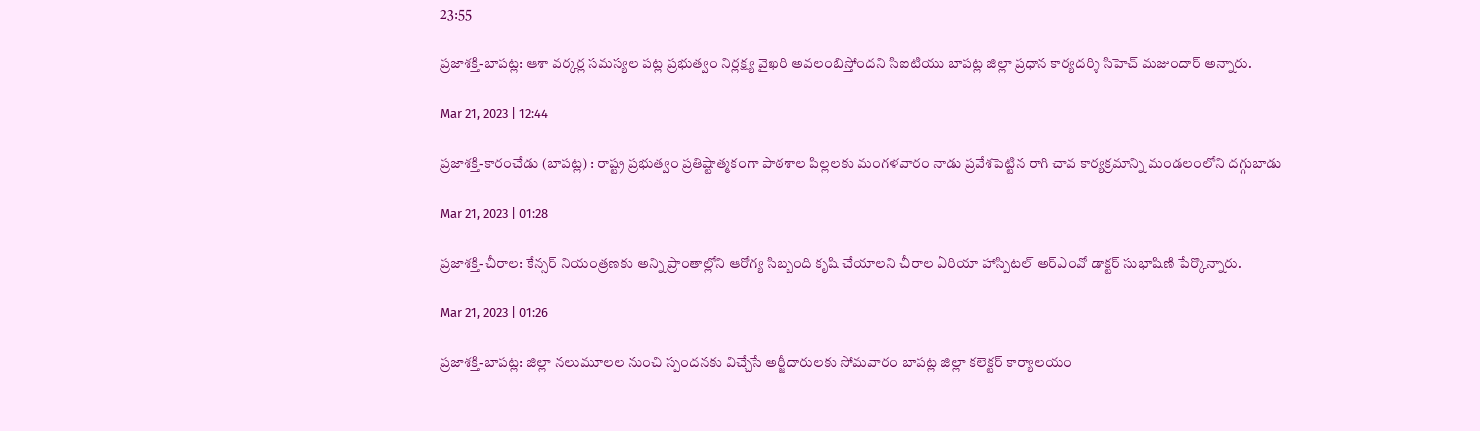23:55

ప్రజాశక్తి-బాపట్ల: ఆశా వర్కర్ల సమస్యల పట్ల ప్రభుత్వం నిర్లక్ష్య వైఖరి అవలంబిస్తోందని సిఐటియు బాపట్ల జిల్లా ప్రధాన కార్యదర్శి సిహెచ్‌ మజుందార్‌ అన్నారు.

Mar 21, 2023 | 12:44

ప్రజాశక్తి-కారంచేడు (బాపట్ల) : రాష్ట్ర ప్రభుత్వం ప్రతిష్టాత్మకంగా పాఠశాల పిల్లలకు మంగళవారం నాడు ప్రవేశపెట్టిన రాగి చావ కార్యక్రమాన్ని మండలంలోని దగ్గుబాడు

Mar 21, 2023 | 01:28

ప్రజాశక్తి-చీరాల: కేన్సర్‌ నియంత్రణకు అన్ని ప్రాంతాల్లోని ఆరోగ్య సిబ్బంది కృషి చేయాలని చీరాల ఏరియా హాస్పిటల్‌ అర్‌ఎంవో డాక్టర్‌ సుభాషిణి పేర్కొన్నారు.

Mar 21, 2023 | 01:26

ప్రజాశక్తి-బాపట్ల: జిల్లా నలుమూలల నుంచి స్పందనకు విచ్చేసే అర్జీదారులకు సోమవారం బాపట్ల జిల్లా కలెక్టర్‌ కార్యాలయం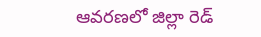ఆవరణలో జిల్లా రెడ్‌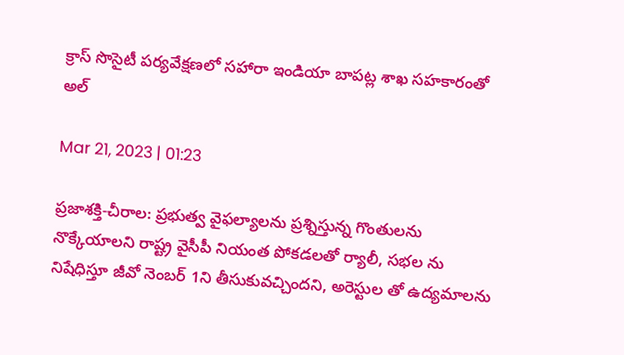క్రాస్‌ సొసైటీ పర్యవేక్షణలో సహారా ఇండియా బాపట్ల శాఖ సహకారంతో అల్

Mar 21, 2023 | 01:23

ప్రజాశక్తి-చీరాల: ప్రభుత్వ వైఫల్యాలను ప్రశ్నిస్తున్న గొంతులను నొక్కేయాలని రాష్ట్ర వైసీపీ నియంత పోకడలతో ర్యాలీ, సభల ను నిషేధిస్తూ జీవో నెంబర్‌ 1ని తీసుకువచ్చిందని, అరెస్టుల తో ఉద్యమాలను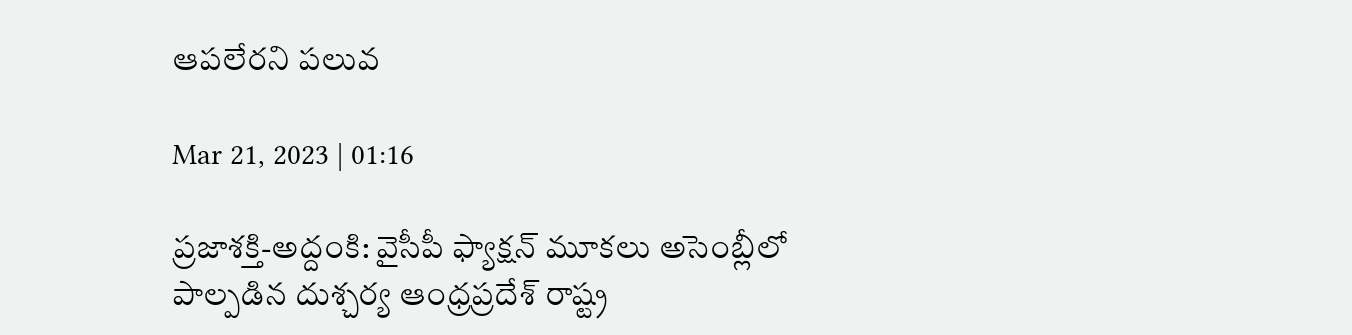ఆపలేరని పలువ

Mar 21, 2023 | 01:16

ప్రజాశక్తి-అద్దంకి: వైసీపీ ఫ్యాక్షన్‌ మూకలు అసెంబ్లీలో పాల్పడిన దుశ్చర్య ఆంధ్రప్రదేశ్‌ రాష్ట్ర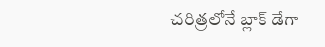చరిత్రలోనే బ్లాక్‌ డేగా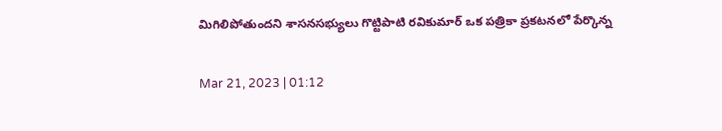మిగిలిపోతుందని శాసనసభ్యులు గొట్టిపాటి రవికుమార్‌ ఒక పత్రికా ప్రకటనలో పేర్కొన్న

Mar 21, 2023 | 01:12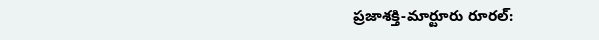ప్రజాశక్తి-మార్టూరు రూరల్‌: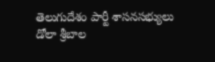తెలుగుదేశం పార్టీ శాసనసభ్యులు డోలా శ్రీబాల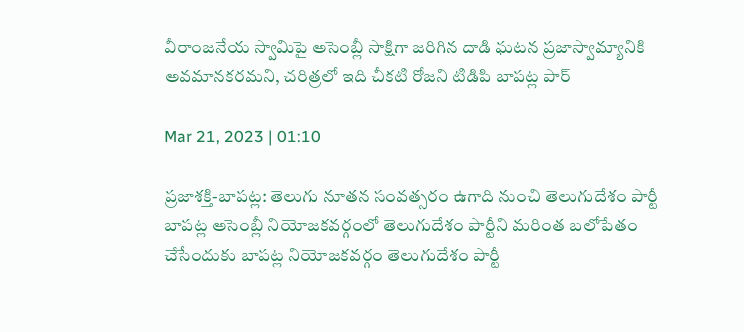వీరాంజనేయ స్వామిపై అసెంబ్లీ సాక్షిగా జరిగిన దాడి ఘటన ప్రజాస్వామ్యానికి అవమానకరమని, చరిత్రలో ఇది చీకటి రోజని టిడిపి బాపట్ల పార్

Mar 21, 2023 | 01:10

ప్రజాశక్తి-బాపట్ల: తెలుగు నూతన సంవత్సరం ఉగాది నుంచి తెలుగుదేశం పార్టీ బాపట్ల అసెంబ్లీ నియోజకవర్గంలో తెలుగుదేశం పార్టీని మరింత బలోపేతం చేసేందుకు బాపట్ల నియోజకవర్గం తెలుగుదేశం పార్టీ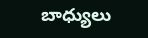బాధ్యులు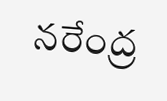నరేంద్ర